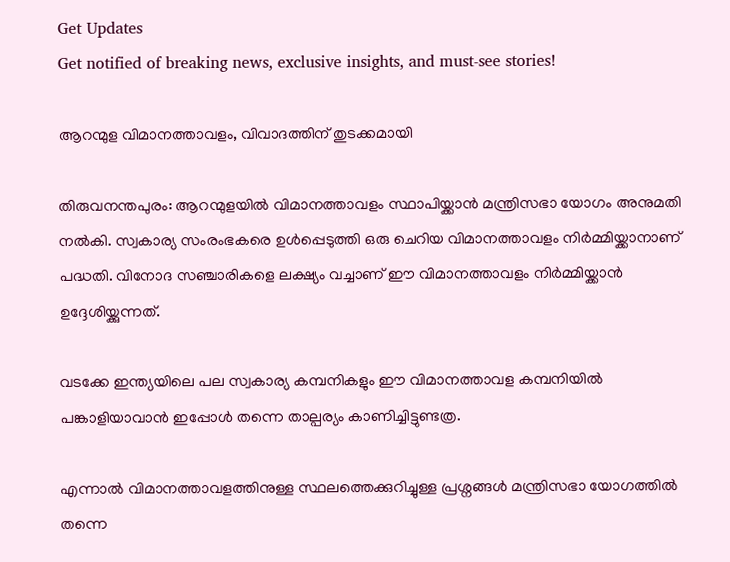Get Updates
Get notified of breaking news, exclusive insights, and must-see stories!

ആറന്മുള വിമാനത്താവളം, വിവാദത്തിന് തുടക്കമായി

തിരുവനന്തപുരം: ആറന്മുളയില്‍ വിമാനത്താവളം സ്ഥാപിയ്ക്കാന്‍ മന്ത്രിസഭാ യോഗം അനുമതി നല്‍കി. സ്വകാര്യ സംരംഭകരെ ഉള്‍പ്പെടുത്തി ഒരു ചെറിയ വിമാനത്താവളം നിര്‍മ്മിയ്ക്കാനാണ് പദ്ധതി. വിനോദ സഞ്ചാരികളെ ലക്ഷ്യം വച്ചാണ് ഈ വിമാനത്താവളം നിര്‍മ്മിയ്ക്കാന്‍ ഉദ്ദേശിയ്ക്കുന്നത്.

വടക്കേ ഇന്ത്യയിലെ പല സ്വകാര്യ കമ്പനികളും ഈ വിമാനത്താവള കമ്പനിയില്‍ പങ്കാളിയാവാന്‍ ഇപ്പോള്‍ തന്നെ താല്പര്യം കാണിച്ചിട്ടുണ്ടത്ര.

എന്നാല്‍ വിമാനത്താവളത്തിനുള്ള സ്ഥലത്തെക്കുറിച്ചുള്ള പ്രശ്നങ്ങള്‍ മന്ത്രിസഭാ യോഗത്തില്‍ തന്നെ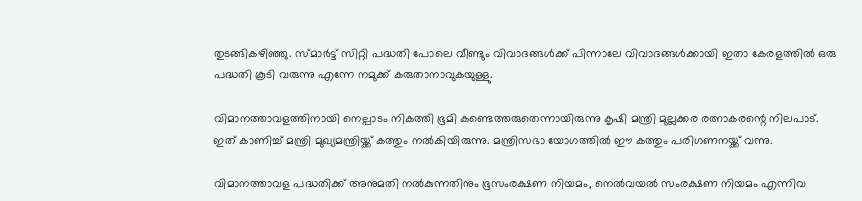തുടങ്ങികഴിഞ്ഞു. സ്മാര്‍ട്ട് സിറ്റി പദ്ധതി പോലെ വീണ്ടും വിവാദങ്ങള്‍ക്ക് പിന്നാലേ വിവാദങ്ങള്‍ക്കായി ഇതാ കേരളത്തില്‍ ഒരു പദ്ധതി കൂടി വരുന്നു എന്നേ നമുക്ക് കരുതാനാവുകയുള്ളു.

വിമാനത്താവളത്തിനായി നെല്പാടം നികത്തി ഭൂമി കണ്ടെത്തരുതെന്നായിരുന്നു കൃഷി മന്ത്രി മുല്ലക്കര രത്നാകരന്റെ നിലപാട്. ഇത് കാണിച്ച് മന്ത്രി മുഖ്യമന്ത്രിയ്ക്ക് കത്തും നല്‍കിയിരുന്നു. മന്ത്രിസഭാ യോഗത്തില്‍ ഈ കത്തും പരിഗണനയ്ക്ക് വന്നു.

വിമാനത്താവള പദ്ധതിക്ക് അനുമതി നല്‍കുന്നതിനും ഭൂസംരക്ഷണ നിയമം, നെല്‍വയല്‍ സംരക്ഷണ നിയമം എന്നിവ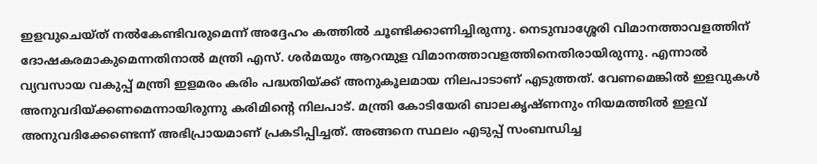ഇളവുചെയ്ത് നല്‍കേണ്ടിവരുമെന്ന് അദ്ദേഹം കത്തില്‍ ചൂണ്ടിക്കാണിച്ചിരുന്നു. നെടുമ്പാശ്ശേരി വിമാനത്താവളത്തിന് ദോഷകരമാകുമെന്നതിനാല്‍ മന്ത്രി എസ്. ശര്‍മയും ആറന്മുള വിമാനത്താവളത്തിനെതിരായിരുന്നു. എന്നാല്‍ വ്യവസായ വകുപ്പ് മന്ത്രി ഇളമരം കരിം പദ്ധതിയ്ക്ക് അനുകൂലമായ നിലപാടാണ് എടുത്തത്. വേണമെങ്കില്‍ ഇളവുകള്‍ അനുവദിയ്ക്കണമെന്നായിരുന്നു കരിമിന്റെ നിലപാട്. മന്ത്രി കോടിയേരി ബാലകൃഷ്ണനും നിയമത്തില്‍ ഇളവ് അനുവദിക്കേണ്ടെന്ന് അഭിപ്രായമാണ് പ്രകടിപ്പിച്ചത്. അങ്ങനെ സ്ഥലം എടുപ്പ് സംബന്ധിച്ച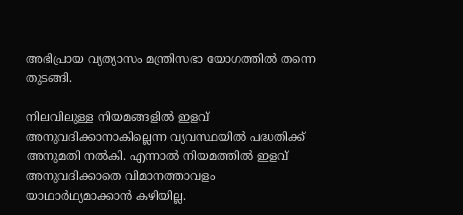അഭിപ്രായ വ്യത്യാസം മന്ത്രിസഭാ യോഗത്തില്‍ തന്നെ തുടങ്ങി.

നിലവിലുള്ള നിയമങ്ങളില്‍ ഇളവ് അനുവദിക്കാനാകില്ലെന്ന വ്യവസ്ഥയില്‍ പദ്ധതിക്ക് അനുമതി നല്‍കി. എന്നാല്‍ നിയമത്തില്‍ ഇളവ് അനുവദിക്കാതെ വിമാനത്താവളം യാഥാര്‍ഥ്യമാക്കാന്‍ കഴിയില്ല.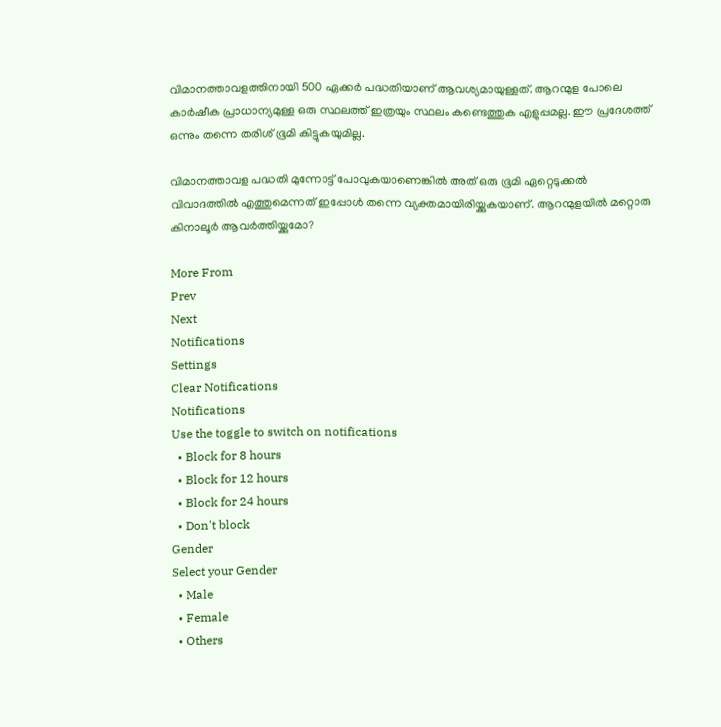വിമാനത്താവളത്തിനായി 500 ഏക്കര്‍ പദ്ധതിയാണ് ആവശ്യമായുള്ളത്. ആറന്മുള പോലെ കാര്‍ഷീക പ്രാധാന്യമുള്ള ഒരു സ്ഥലത്ത് ഇത്രയും സ്ഥലം കണ്ടെത്തുക എളുപ്പമല്ല. ഈ പ്രദേശത്ത് ഒന്നും തന്നെ തരിശ് ഭൂമി കിട്ടുകയുമില്ല.

വിമാനത്താവള പദ്ധതി മുന്നോട്ട് പോവുകയാണെങ്കില്‍ അത് ഒരു ഭൂമി ഏറ്റെടുക്കല്‍ വിവാദത്തില്‍ എത്തുമെന്നത് ഇപ്പോള്‍ തന്നെ വ്യക്തമായിരിയ്ക്കുകയാണ്. ആറന്മുളയില്‍ മറ്റൊരു കിനാലൂര്‍ ആവര്‍ത്തിയ്ക്കുമോ?

More From
Prev
Next
Notifications
Settings
Clear Notifications
Notifications
Use the toggle to switch on notifications
  • Block for 8 hours
  • Block for 12 hours
  • Block for 24 hours
  • Don't block
Gender
Select your Gender
  • Male
  • Female
  • Others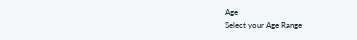Age
Select your Age Range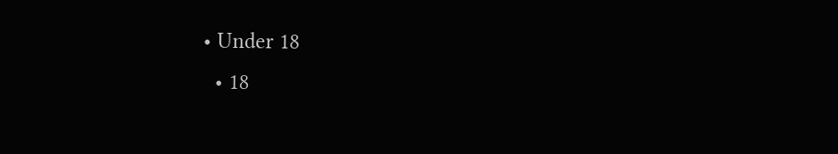• Under 18
  • 18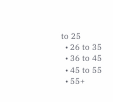to 25
  • 26 to 35
  • 36 to 45
  • 45 to 55
  • 55+